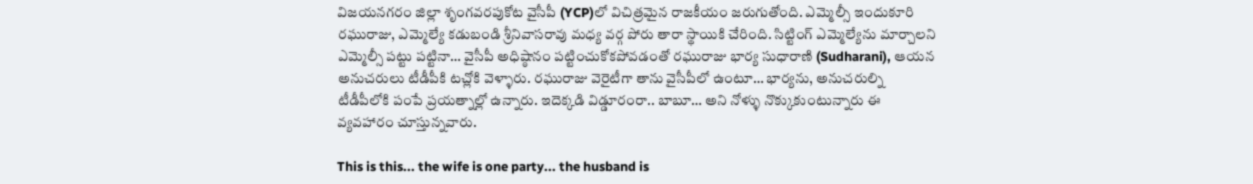విజయనగరం జిల్లా శృంగవరపుకోట వైసీపీ (YCP)లో విచిత్రమైన రాజకీయం జరుగుతోంది. ఎమ్మెల్సీ ఇందుకూరి రఘురాజు, ఎమ్మెల్యే కడుబండి శ్రీనివాసరావు మధ్య వర్గ పోరు తారా స్థాయికి చేరింది. సిట్టింగ్ ఎమ్మెల్యేను మార్చాలని ఎమ్మెల్సీ పట్టు పట్టినా… వైసీపీ అధిష్ఠానం పట్టించుకోకపోవడంతో రఘురాజు భార్య సుధారాణి (Sudharani), ఆయన అనుచరులు టీడీపీకి టచ్లోకి వెళ్ళారు. రఘురాజు వెరైటీగా తాను వైసీపీలో ఉంటూ… భార్యను, అనుచరుల్ని టీడీపీలోకి పంపే ప్రయత్నాల్లో ఉన్నారు. ఇదెక్కడి విడ్డూరంరా.. బాబూ… అని నోళ్ళు నొక్కుకుంటున్నారు ఈ వ్యవహారం చూస్తున్నవారు.

This is this... the wife is one party... the husband is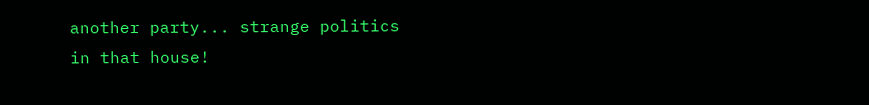another party... strange politics in that house!